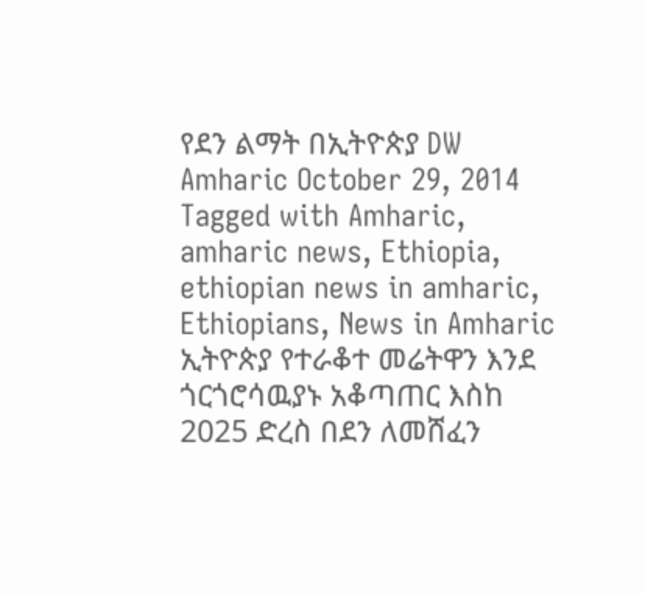የደን ልማት በኢትዮጵያ DW Amharic October 29, 2014 Tagged with Amharic, amharic news, Ethiopia, ethiopian news in amharic, Ethiopians, News in Amharic ኢትዮጵያ የተራቆተ መሬትዋን እንደ ጎርጎሮሳዉያኑ አቆጣጠር እስከ 2025 ድረስ በደን ለመሸፈን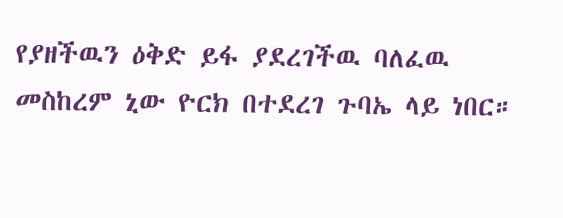የያዘችዉን ዕቅድ ይፋ ያደረገችዉ ባለፈዉ መስከረም ኒው ዮርክ በተደረገ ጉባኤ ላይ ነበር።